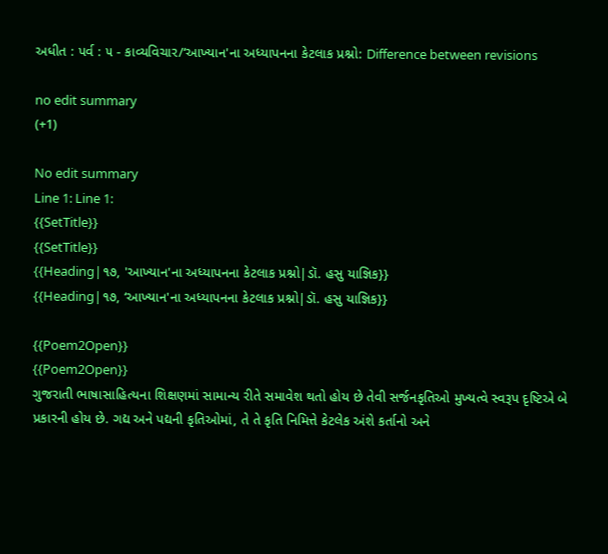અધીત : પર્વ : ૫ - કાવ્યવિચાર/‘આખ્યાન'ના અધ્યાપનના કેટલાક પ્રશ્નો: Difference between revisions

no edit summary
(+1)

No edit summary
Line 1: Line 1:
{{SetTitle}}
{{SetTitle}}
{{Heading|૧૭, 'આખ્યાન'ના અધ્યાપનના કેટલાક પ્રશ્નો|ડૉ. હસુ યાજ્ઞિક}}
{{Heading|૧૭, ‘આખ્યાન'ના અધ્યાપનના કેટલાક પ્રશ્નો|ડૉ. હસુ યાજ્ઞિક}}

{{Poem2Open}}
{{Poem2Open}}
ગુજરાતી ભાષાસાહિત્યના શિક્ષણમાં સામાન્ય રીતે સમાવેશ થતો હોય છે તેવી સર્જનકૃતિઓ મુખ્યત્વે સ્વરૂપ દૃષ્ટિએ બે પ્રકારની હોય છે. ગદ્ય અને પદ્યની કૃતિઓમાં, તે તે કૃતિ નિમિત્તે કેટલેક અંશે કર્તાનો અને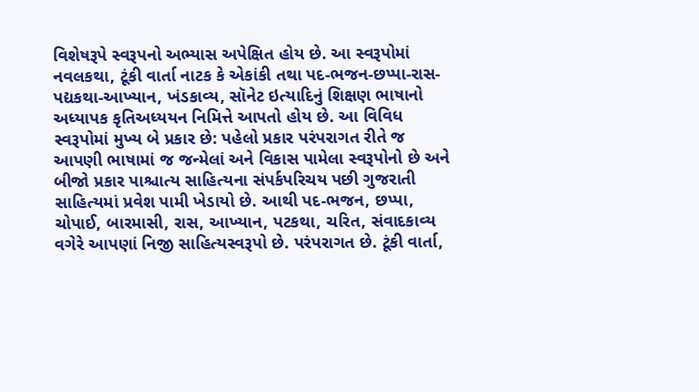વિશેષરૂપે સ્વરૂપનો અભ્યાસ અપેક્ષિત હોય છે. આ સ્વરૂપોમાં નવલકથા, ટૂંકી વાર્તા નાટક કે એકાંકી તથા પદ-ભજન-છપ્પા-રાસ-પદ્યકથા-આખ્યાન, ખંડકાવ્ય, સૉનેટ ઇત્યાદિનું શિક્ષણ ભાષાનો અધ્યાપક કૃતિઅધ્યયન નિમિત્તે આપતો હોય છે. આ વિવિધ સ્વરૂપોમાં મુખ્ય બે પ્રકાર છે: પહેલો પ્રકાર પરંપરાગત રીતે જ આપણી ભાષામાં જ જન્મેલાં અને વિકાસ પામેલા સ્વરૂપોનો છે અને બીજો પ્રકાર પાશ્ચાત્ય સાહિત્યના સંપર્કપરિચય પછી ગુજરાતી સાહિત્યમાં પ્રવેશ પામી ખેડાયો છે. આથી પદ-ભજન, છપ્પા, ચોપાઈ, બારમાસી, રાસ, આખ્યાન, પટકથા, ચરિત, સંવાદકાવ્ય વગેરે આપણાં નિજી સાહિત્યસ્વરૂપો છે. પરંપરાગત છે. ટૂંકી વાર્તા,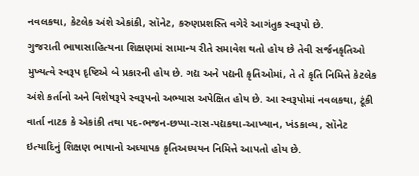નવલકથા, કેટલેક અંશે એકાંકી, સૉનેટ, કરુણપ્રશસ્તિ વગેરે આગંતુક સ્વરૂપો છે.
ગુજરાતી ભાષાસાહિત્યના શિક્ષણમાં સામાન્ય રીતે સમાવેશ થતો હોય છે તેવી સર્જનકૃતિઓ મુખ્યત્વે સ્વરૂપ દૃષ્ટિએ બે પ્રકારની હોય છે. ગદ્ય અને પદ્યની કૃતિઓમાં, તે તે કૃતિ નિમિત્તે કેટલેક અંશે કર્તાનો અને વિશેષરૂપે સ્વરૂપનો અભ્યાસ અપેક્ષિત હોય છે. આ સ્વરૂપોમાં નવલકથા, ટૂંકી વાર્તા નાટક કે એકાંકી તથા પદ-ભજન-છપ્પા-રાસ-પદ્યકથા-આખ્યાન, ખંડકાવ્ય, સૉનેટ ઇત્યાદિનું શિક્ષણ ભાષાનો અધ્યાપક કૃતિઅધ્યયન નિમિત્તે આપતો હોય છે.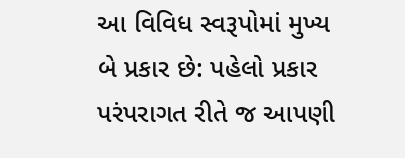આ વિવિધ સ્વરૂપોમાં મુખ્ય બે પ્રકાર છે: પહેલો પ્રકાર પરંપરાગત રીતે જ આપણી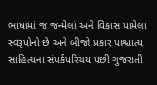ભાષામાં જ જન્મેલાં અને વિકાસ પામેલા સ્વરૂપોનો છે અને બીજો પ્રકાર પાશ્ચાત્ય સાહિત્યના સંપર્કપરિચય પછી ગુજરાતી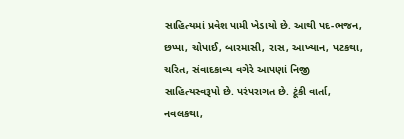સાહિત્યમાં પ્રવેશ પામી ખેડાયો છે. આથી પદ-ભજન, છપ્પા, ચોપાઈ, બારમાસી, રાસ, આખ્યાન, પટકથા, ચરિત, સંવાદકાવ્ય વગેરે આપણાં નિજી સાહિત્યસ્વરૂપો છે. પરંપરાગત છે. ટૂંકી વાર્તા, નવલકથા,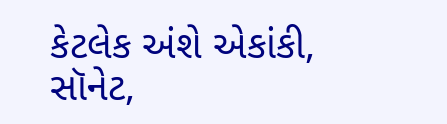કેટલેક અંશે એકાંકી, સૉનેટ,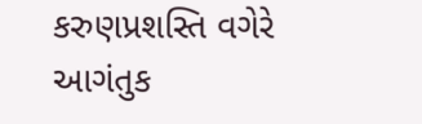કરુણપ્રશસ્તિ વગેરે આગંતુક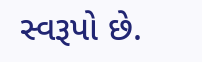સ્વરૂપો છે.